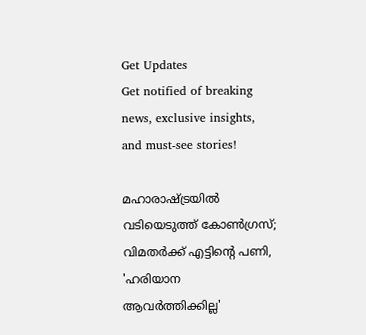Get Updates
Get notified of breaking news, exclusive insights, and must-see stories!

മഹാരാഷ്ട്രയിൽ വടിയെടുത്ത് കോൺഗ്രസ്; വിമതർക്ക് എട്ടിന്റെ പണി, 'ഹരിയാന ആവർത്തിക്കില്ല'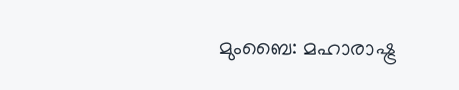മുംബൈ: മഹാരാഷ്ട്ര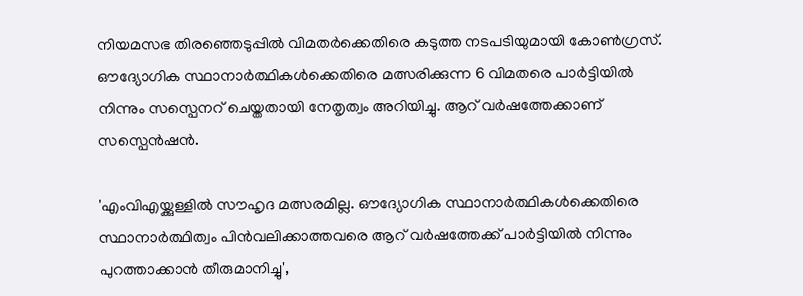നിയമസഭ തിരഞ്ഞെടുപ്പിൽ വിമതർക്കെതിരെ കടുത്ത നടപടിയുമായി കോൺഗ്രസ്. ഔദ്യോഗിക സ്ഥാനാർത്ഥികൾക്കെതിരെ മത്സരിക്കുന്ന 6 വിമതരെ പാർട്ടിയിൽ നിന്നും സസ്പെന‍റ് ചെയ്തതായി നേതൃത്വം അറിയിച്ചു. ആറ് വർഷത്തേക്കാണ് സസ്പെൻഷൻ.

'എംവിഎയ്ക്കുള്ളിൽ സൗഹൃദ മത്സരമില്ല. ഔദ്യോഗിക സ്ഥാനാർത്ഥികൾക്കെതിരെ സ്ഥാനാർത്ഥിത്വം പിൻവലിക്കാത്തവരെ ആറ് വർഷത്തേക്ക് പാർട്ടിയിൽ നിന്നും പുറത്താക്കാൻ തീരുമാനിച്ചു',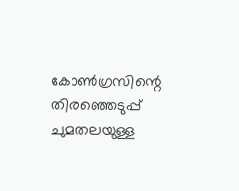കോൺഗ്രസിന്റെ തിരഞ്ഞെടുപ്പ് ചുമതലയുള്ള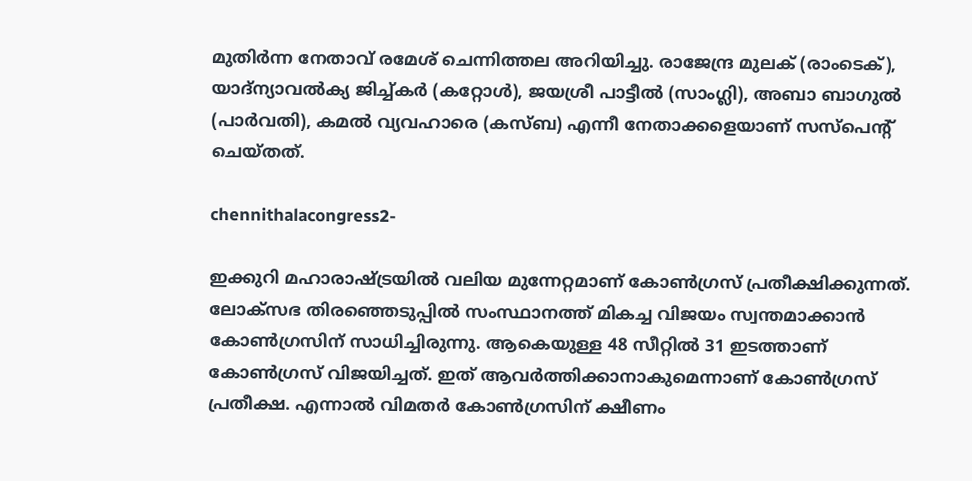മുതിർന്ന നേതാവ് രമേശ് ചെന്നിത്തല അറിയിച്ചു. രാജേന്ദ്ര മുലക് (രാംടെക്), യാദ്‌ന്യാവൽക്യ ജിച്ച്‌കർ (കറ്റോൾ), ജയശ്രീ പാട്ടീൽ (സാംഗ്ലി), അബാ ബാഗുൽ (പാർവതി), കമൽ വ്യവഹാരെ (കസ്ബ) എന്നീ നേതാക്കളെയാണ് സസ്പെന്റ് ചെയ്തത്.

chennithalacongress2-

ഇക്കുറി മഹാരാഷ്ട്രയിൽ വലിയ മുന്നേറ്റമാണ് കോൺഗ്രസ് പ്രതീക്ഷിക്കുന്നത്. ലോക്സഭ തിരഞ്ഞെടുപ്പിൽ സംസ്ഥാനത്ത് മികച്ച വിജയം സ്വന്തമാക്കാൻ കോൺഗ്രസിന് സാധിച്ചിരുന്നു. ആകെയുള്ള 48 സീറ്റിൽ 31 ഇടത്താണ് കോൺഗ്രസ് വിജയിച്ചത്. ഇത് ആവർത്തിക്കാനാകുമെന്നാണ് കോൺഗ്രസ് പ്രതീക്ഷ. എന്നാൽ വിമതർ കോൺഗ്രസിന് ക്ഷീണം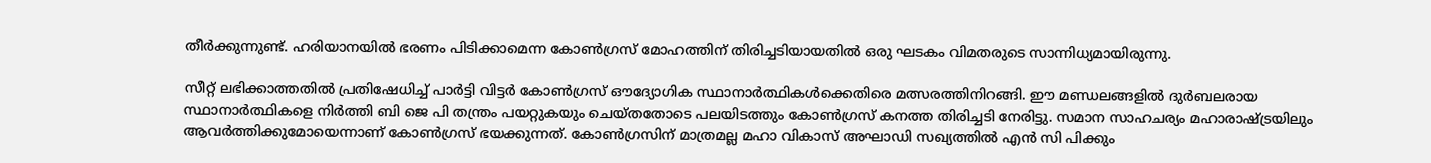തീർക്കുന്നുണ്ട്. ഹരിയാനയിൽ ഭരണം പിടിക്കാമെന്ന കോൺഗ്രസ് മോഹത്തിന് തിരിച്ചടിയായതിൽ ഒരു ഘടകം വിമതരുടെ സാന്നിധ്യമായിരുന്നു.

സീറ്റ് ലഭിക്കാത്തതിൽ പ്രതിഷേധിച്ച് പാർട്ടി വിട്ടർ കോൺഗ്രസ് ഔദ്യോഗിക സ്ഥാനാർത്ഥികൾക്കെതിരെ മത്സരത്തിനിറങ്ങി. ഈ മണ്ഡലങ്ങളിൽ ദുർബലരായ സ്ഥാനാർത്ഥികളെ നിർത്തി ബി ജെ പി തന്ത്രം പയറ്റുകയും ചെയ്തതോടെ പലയിടത്തും കോൺഗ്രസ് കനത്ത തിരിച്ചടി നേരിട്ടു. സമാന സാഹചര്യം മഹാരാഷ്ട്രയിലും ആവർത്തിക്കുമോയെന്നാണ് കോൺഗ്രസ് ഭയക്കുന്നത്. കോൺഗ്രസിന് മാത്രമല്ല മഹാ വികാസ് അഘാഡി സഖ്യത്തിൽ എൻ സി പിക്കും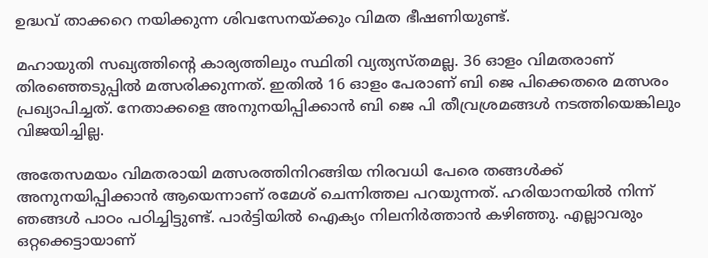ഉദ്ധവ് താക്കറെ നയിക്കുന്ന ശിവസേനയ്ക്കും വിമത ഭീഷണിയുണ്ട്.

മഹായുതി സഖ്യത്തിന്റെ കാര്യത്തിലും സ്ഥിതി വ്യത്യസ്തമല്ല. 36 ഓളം വിമതരാണ് തിരഞ്ഞെടുപ്പിൽ മത്സരിക്കുന്നത്. ഇതിൽ 16 ഓളം പേരാണ് ബി ജെ പിക്കെതരെ മത്സരം പ്രഖ്യാപിച്ചത്. നേതാക്കളെ അനുനയിപ്പിക്കാൻ ബി ജെ പി തീവ്രശ്രമങ്ങൾ നടത്തിയെങ്കിലും വിജയിച്ചില്ല.

അതേസമയം വിമതരായി മത്സരത്തിനിറങ്ങിയ നിരവധി പേരെ തങ്ങൾക്ക് അനുനയിപ്പിക്കാൻ ആയെന്നാണ് രമേശ് ചെന്നിത്തല പറയുന്നത്. ഹരിയാനയിൽ നിന്ന് ഞങ്ങൾ പാഠം പഠിച്ചിട്ടുണ്ട്. പാർട്ടിയിൽ ഐക്യം നിലനിർത്താൻ കഴിഞ്ഞു. എല്ലാവരും ഒറ്റക്കെട്ടായാണ്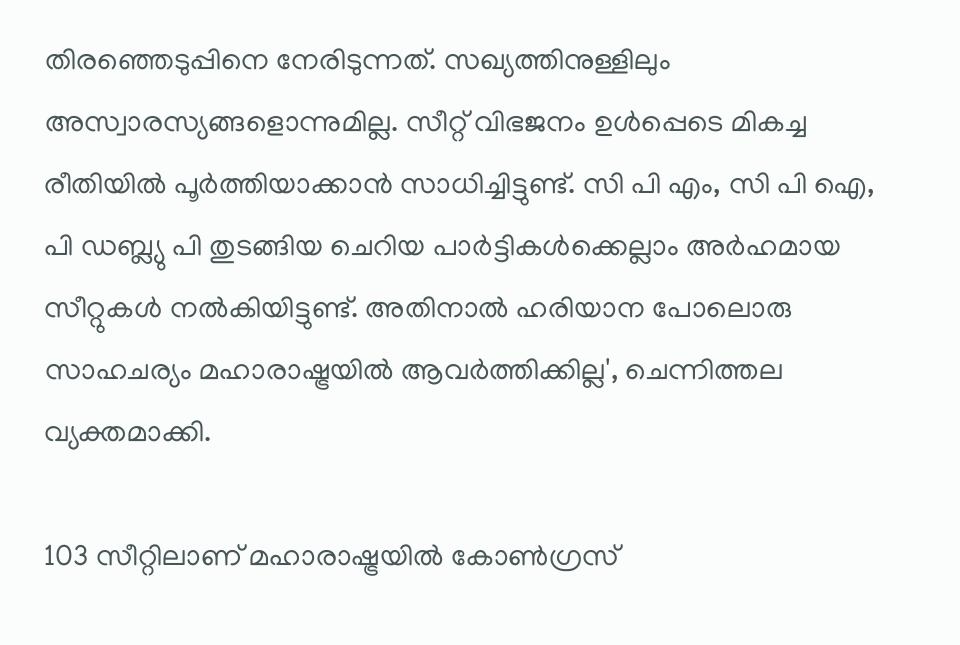തിരഞ്ഞെടുപ്പിനെ നേരിടുന്നത്. സഖ്യത്തിനുള്ളിലും അസ്വാരസ്യങ്ങളൊന്നുമില്ല. സീറ്റ് വിഭജനം ഉൾപ്പെടെ മികച്ച രീതിയിൽ പൂർത്തിയാക്കാൻ സാധിച്ചിട്ടുണ്ട്. സി പി എം, സി പി ഐ, പി ഡബ്ല്യു പി തുടങ്ങിയ ചെറിയ പാർട്ടികൾക്കെല്ലാം അർഹമായ സീറ്റുകൾ നൽകിയിട്ടുണ്ട്. അതിനാൽ ഹരിയാന പോലൊരു സാഹചര്യം മഹാരാഷ്ട്രയിൽ ആവർത്തിക്കില്ല', ചെന്നിത്തല വ്യക്തമാക്കി.

103 സീറ്റിലാണ് മഹാരാഷ്ട്രയിൽ കോൺഗ്രസ്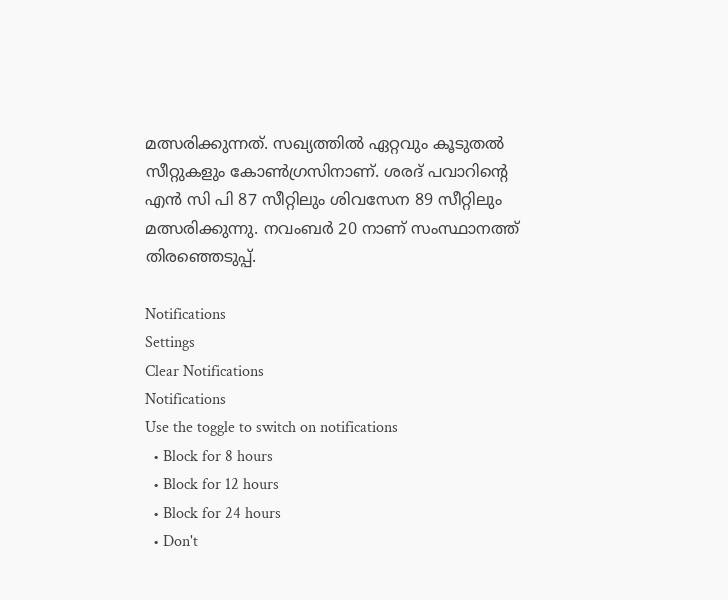മത്സരിക്കുന്നത്. സഖ്യത്തിൽ ഏറ്റവും കൂടുതൽ സീറ്റുകളും കോൺഗ്രസിനാണ്. ശരദ് പവാറിന്റെ എൻ സി പി 87 സീറ്റിലും ശിവസേന 89 സീറ്റിലും മത്സരിക്കുന്നു. നവംബർ 20 നാണ് സംസ്ഥാനത്ത് തിരഞ്ഞെടുപ്പ്.

Notifications
Settings
Clear Notifications
Notifications
Use the toggle to switch on notifications
  • Block for 8 hours
  • Block for 12 hours
  • Block for 24 hours
  • Don't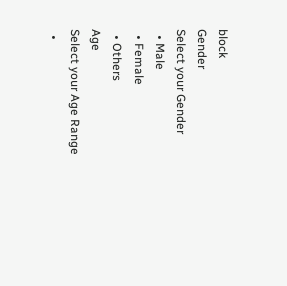block
Gender
Select your Gender
  • Male
  • Female
  • Others
Age
Select your Age Range
  •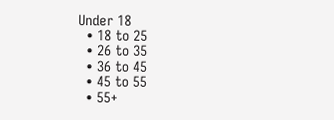Under 18
  • 18 to 25
  • 26 to 35
  • 36 to 45
  • 45 to 55
  • 55+